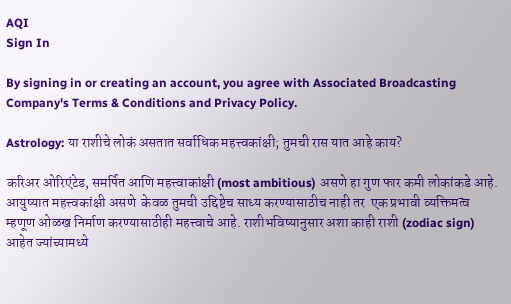AQI
Sign In

By signing in or creating an account, you agree with Associated Broadcasting Company's Terms & Conditions and Privacy Policy.

Astrology: या राशीचे लोकं असतात सर्वाधिक महत्त्वकांक्षी; तुमची रास यात आहे काय?

करिअर ओरिएंटेड, समर्पित आणि महत्त्वाकांक्षी (most ambitious) असणे हा गुण फार कमी लोकांकडे आहे. आयुष्यात महत्त्वकांक्षी असणे  केवळ तुमची उद्दिष्टेच साध्य करण्यासाठीच नाही तर  एक प्रभावी व्यक्तिमत्व म्हणूण ओळख निर्माण करण्यासाठीही महत्त्वाचे आहे. राशीभविष्यानुसार अशा काही राशी (zodiac sign) आहेत ज्यांच्यामध्ये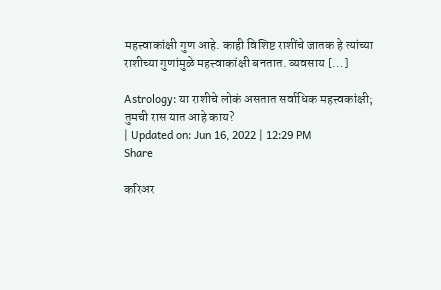महत्त्वाकांक्षी गुण आहे. काही विशिष्ट राशींचे जातक हे त्यांच्या राशीच्या गुणांमुळे महत्त्वाकांक्षी बनतात. व्यवसाय […]

Astrology: या राशीचे लोकं असतात सर्वाधिक महत्त्वकांक्षी; तुमची रास यात आहे काय?
| Updated on: Jun 16, 2022 | 12:29 PM
Share

करिअर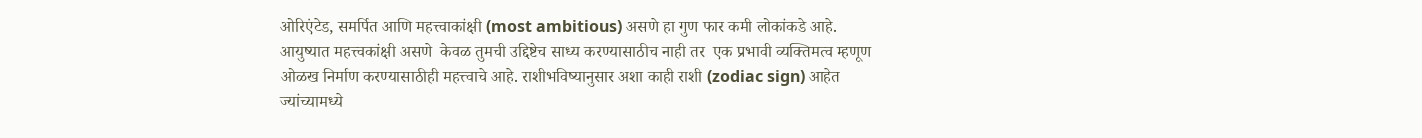ओरिएंटेड, समर्पित आणि महत्त्वाकांक्षी (most ambitious) असणे हा गुण फार कमी लोकांकडे आहे. आयुष्यात महत्त्वकांक्षी असणे  केवळ तुमची उद्दिष्टेच साध्य करण्यासाठीच नाही तर  एक प्रभावी व्यक्तिमत्व म्हणूण ओळख निर्माण करण्यासाठीही महत्त्वाचे आहे. राशीभविष्यानुसार अशा काही राशी (zodiac sign) आहेत ज्यांच्यामध्ये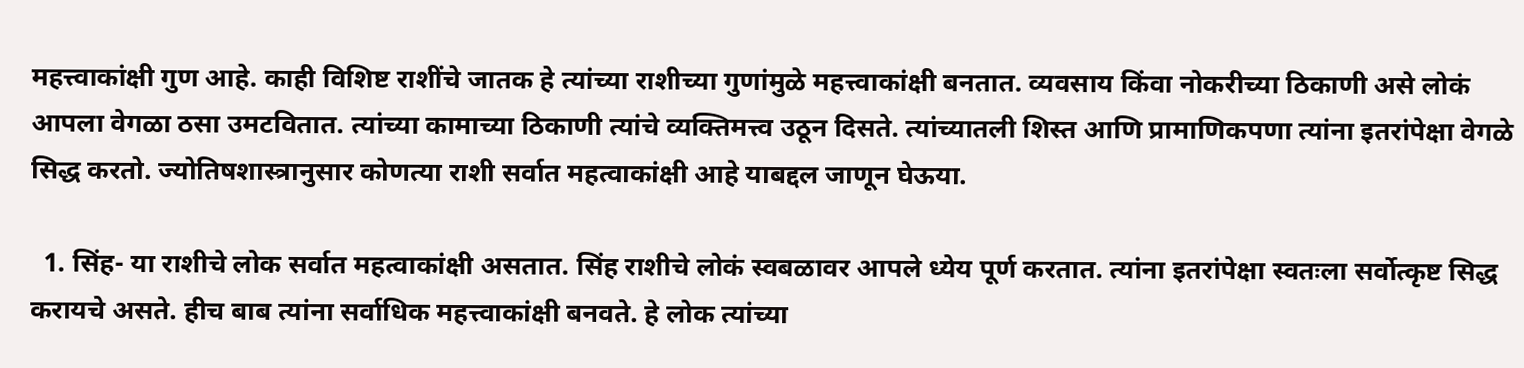महत्त्वाकांक्षी गुण आहे. काही विशिष्ट राशींचे जातक हे त्यांच्या राशीच्या गुणांमुळे महत्त्वाकांक्षी बनतात. व्यवसाय किंवा नोकरीच्या ठिकाणी असे लोकं आपला वेगळा ठसा उमटवितात. त्यांच्या कामाच्या ठिकाणी त्यांचे व्यक्तिमत्त्व उठून दिसते. त्यांच्यातली शिस्त आणि प्रामाणिकपणा त्यांना इतरांपेक्षा वेगळे सिद्ध करतो. ज्योतिषशास्त्रानुसार कोणत्या राशी सर्वात महत्वाकांक्षी आहे याबद्दल जाणून घेऊया.

  1. सिंह- या राशीचे लोक सर्वात महत्वाकांक्षी असतात. सिंह राशीचे लोकं स्वबळावर आपले ध्येय पूर्ण करतात. त्यांना इतरांपेक्षा स्वतःला सर्वोत्कृष्ट सिद्ध करायचे असते. हीच बाब त्यांना सर्वाधिक महत्त्वाकांक्षी बनवते. हे लोक त्यांच्या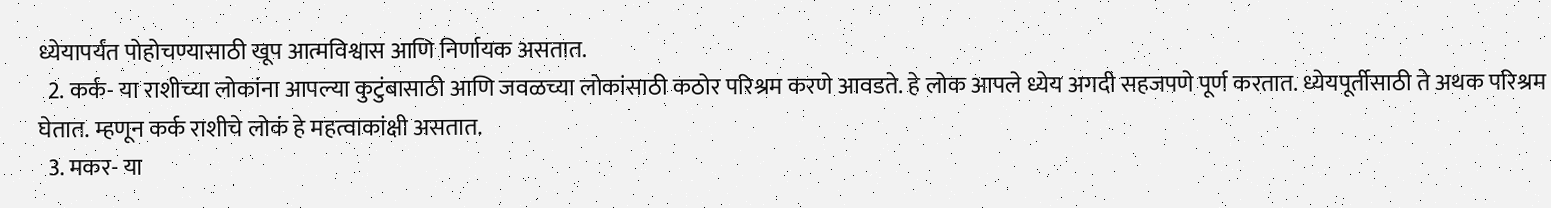ध्येयापर्यंत पोहोचण्यासाठी खूप आत्मविश्वास आणि निर्णायक असतात.
  2. कर्क- या राशीच्या लोकांना आपल्या कुटुंबासाठी आणि जवळच्या लोकांसाठी कठोर परिश्रम करणे आवडते. हे लोक आपले ध्येय अगदी सहजपणे पूर्ण करतात. ध्येयपूर्तीसाठी ते अथक परिश्रम घेतात. म्हणून कर्क राशीचे लोकं हे महत्वाकांक्षी असतात.
  3. मकर- या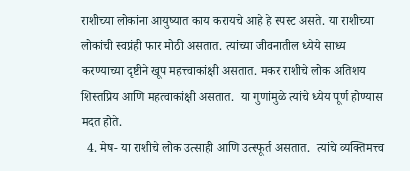राशीच्या लोकांना आयुष्यात काय करायचे आहे हे स्पस्ट असते. या राशीच्या लोकांची स्वप्नंही फार मोठी असतात. त्यांच्या जीवनातील ध्येये साध्य करण्याच्या दृष्टीने खूप महत्त्वाकांक्षी असतात. मकर राशीचे लोक अतिशय शिस्तप्रिय आणि महत्वाकांक्षी असतात.  या गुणांमुळे त्यांचे ध्येय पूर्ण होण्यास मदत होते.
  4. मेष- या राशीचे लोक उत्साही आणि उत्स्फूर्त असतात.  त्यांचे व्यक्तिमत्त्व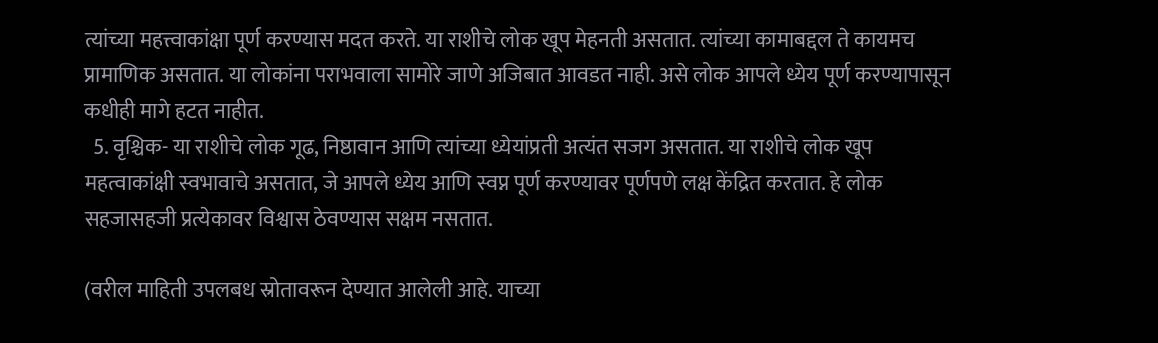त्यांच्या महत्त्वाकांक्षा पूर्ण करण्यास मदत करते. या राशीचे लोक खूप मेहनती असतात. त्यांच्या कामाबद्दल ते कायमच प्रामाणिक असतात. या लोकांना पराभवाला सामोरे जाणे अजिबात आवडत नाही. असे लोक आपले ध्येय पूर्ण करण्यापासून कधीही मागे हटत नाहीत.
  5. वृश्चिक- या राशीचे लोक गूढ, निष्ठावान आणि त्यांच्या ध्येयांप्रती अत्यंत सजग असतात. या राशीचे लोक खूप महत्वाकांक्षी स्वभावाचे असतात, जे आपले ध्येय आणि स्वप्न पूर्ण करण्यावर पूर्णपणे लक्ष केंद्रित करतात. हे लोक सहजासहजी प्रत्येकावर विश्वास ठेवण्यास सक्षम नसतात.

(वरील माहिती उपलबध स्रोतावरून देण्यात आलेली आहे. याच्या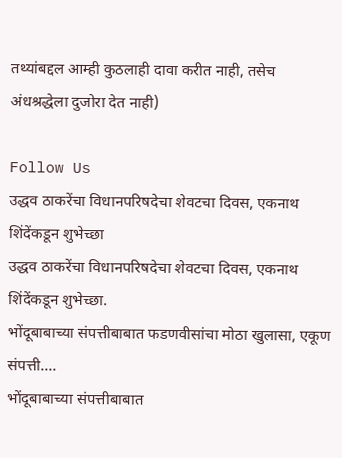तथ्यांबद्दल आम्ही कुठलाही दावा करीत नाही, तसेच अंधश्रद्धेला दुजोरा देत नाही)

Follow Us
उद्धव ठाकरेंचा विधानपरिषदेचा शेवटचा दिवस, एकनाथ शिंदेंकडून शुभेच्छा
उद्धव ठाकरेंचा विधानपरिषदेचा शेवटचा दिवस, एकनाथ शिंदेंकडून शुभेच्छा.
भोंदूबाबाच्या संपत्तीबाबात फडणवीसांचा मोठा खुलासा, एकूण संपत्ती....
भोंदूबाबाच्या संपत्तीबाबात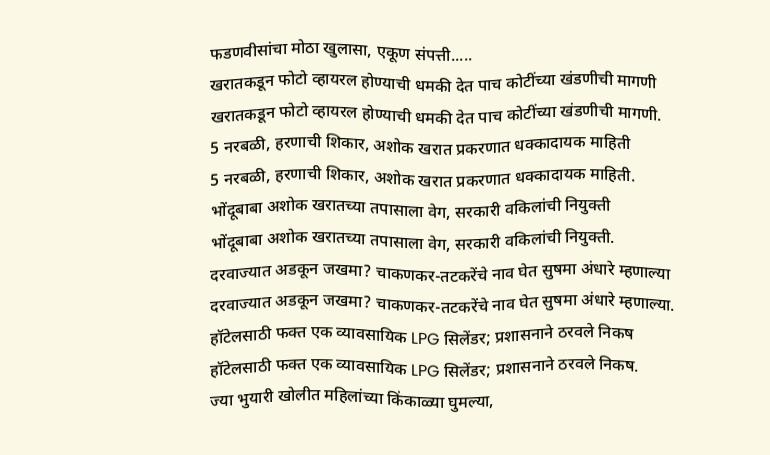फडणवीसांचा मोठा खुलासा, एकूण संपत्ती.....
खरातकडून फोटो व्हायरल होण्याची धमकी देत पाच कोटींच्या खंडणीची मागणी
खरातकडून फोटो व्हायरल होण्याची धमकी देत पाच कोटींच्या खंडणीची मागणी.
5 नरबळी, हरणाची शिकार, अशोक खरात प्रकरणात धक्कादायक माहिती
5 नरबळी, हरणाची शिकार, अशोक खरात प्रकरणात धक्कादायक माहिती.
भोंदूबाबा अशोक खरातच्या तपासाला वेग, सरकारी वकिलांची नियुक्ती
भोंदूबाबा अशोक खरातच्या तपासाला वेग, सरकारी वकिलांची नियुक्ती.
दरवाज्यात अडकून जखमा? चाकणकर-तटकरेंचे नाव घेत सुषमा अंधारे म्हणाल्या
दरवाज्यात अडकून जखमा? चाकणकर-तटकरेंचे नाव घेत सुषमा अंधारे म्हणाल्या.
हॉटेलसाठी फक्त एक व्यावसायिक LPG सिलेंडर; प्रशासनाने ठरवले निकष
हॉटेलसाठी फक्त एक व्यावसायिक LPG सिलेंडर; प्रशासनाने ठरवले निकष.
ज्या भुयारी खोलीत महिलांच्या किंकाळ्या घुमल्या,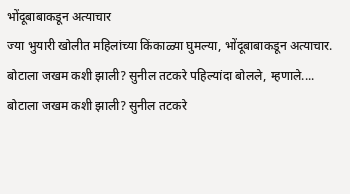भोंदूबाबाकडून अत्याचार
ज्या भुयारी खोलीत महिलांच्या किंकाळ्या घुमल्या, भोंदूबाबाकडून अत्याचार.
बोटाला जखम कशी झाली? सुनील तटकरे पहिल्यांदा बोलले, म्हणाले....
बोटाला जखम कशी झाली? सुनील तटकरे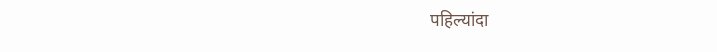पहिल्यांदा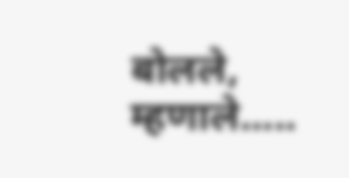बोलले, म्हणाले.....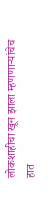लोकशाहीचा खून झाला म्हणणाऱ्यांचेच हात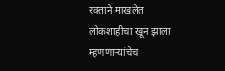रक्ताने माखलेत
लोकशाहीचा खून झाला म्हणणाऱ्यांचेच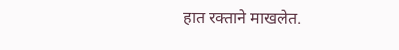हात रक्ताने माखलेत.